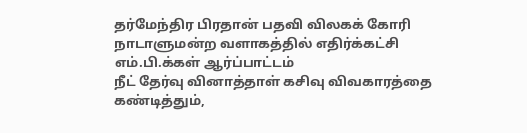தர்மேந்திர பிரதான் பதவி விலகக் கோரி நாடாளுமன்ற வளாகத்தில் எதிர்க்கட்சி எம்.பி.க்கள் ஆர்ப்பாட்டம்
நீட் தேர்வு வினாத்தாள் கசிவு விவகாரத்தை கண்டித்தும்,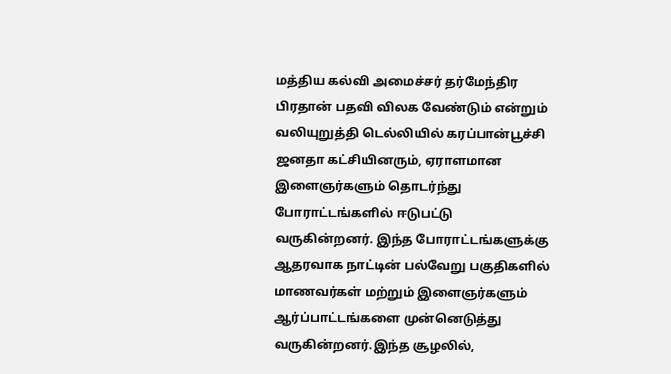மத்திய கல்வி அமைச்சர் தர்மேந்திர பிரதான் பதவி விலக வேண்டும் என்றும் வலியுறுத்தி டெல்லியில் கரப்பான்பூச்சி ஜனதா கட்சியினரும், ஏராளமான இளைஞர்களும் தொடர்ந்து போராட்டங்களில் ஈடுபட்டு வருகின்றனர். இந்த போராட்டங்களுக்கு ஆதரவாக நாட்டின் பல்வேறு பகுதிகளில் மாணவர்கள் மற்றும் இளைஞர்களும் ஆர்ப்பாட்டங்களை முன்னெடுத்து வருகின்றனர்.இந்த சூழலில்,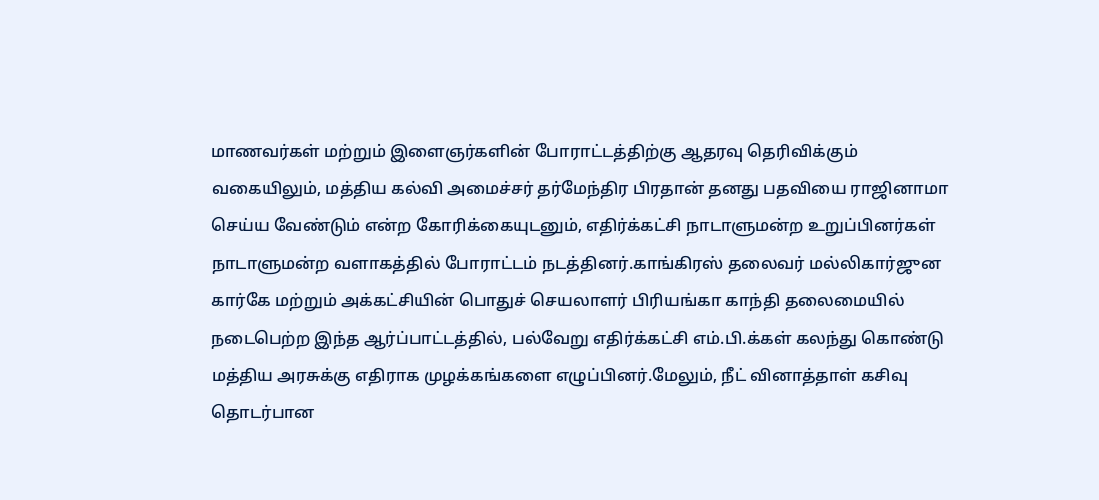மாணவர்கள் மற்றும் இளைஞர்களின் போராட்டத்திற்கு ஆதரவு தெரிவிக்கும் வகையிலும், மத்திய கல்வி அமைச்சர் தர்மேந்திர பிரதான் தனது பதவியை ராஜினாமா செய்ய வேண்டும் என்ற கோரிக்கையுடனும், எதிர்க்கட்சி நாடாளுமன்ற உறுப்பினர்கள் நாடாளுமன்ற வளாகத்தில் போராட்டம் நடத்தினர்.காங்கிரஸ் தலைவர் மல்லிகார்ஜுன கார்கே மற்றும் அக்கட்சியின் பொதுச் செயலாளர் பிரியங்கா காந்தி தலைமையில் நடைபெற்ற இந்த ஆர்ப்பாட்டத்தில், பல்வேறு எதிர்க்கட்சி எம்.பி.க்கள் கலந்து கொண்டு மத்திய அரசுக்கு எதிராக முழக்கங்களை எழுப்பினர்.மேலும், நீட் வினாத்தாள் கசிவு தொடர்பான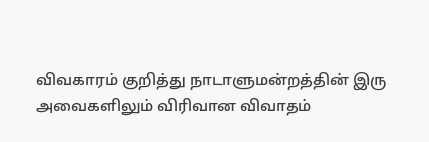விவகாரம் குறித்து நாடாளுமன்றத்தின் இரு அவைகளிலும் விரிவான விவாதம்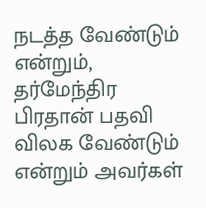நடத்த வேண்டும் என்றும், தர்மேந்திர பிரதான் பதவி விலக வேண்டும் என்றும் அவர்கள்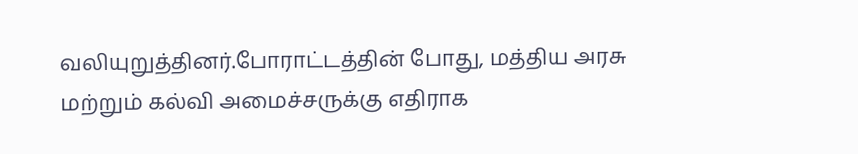வலியுறுத்தினர்.போராட்டத்தின் போது, மத்திய அரசு மற்றும் கல்வி அமைச்சருக்கு எதிராக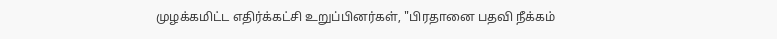முழக்கமிட்ட எதிர்க்கட்சி உறுப்பினர்கள், "பிரதானை பதவி நீக்கம்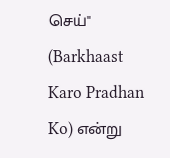செய்" (Barkhaast Karo Pradhan Ko) என்று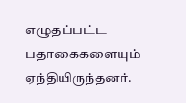எழுதப்பட்ட பதாகைகளையும் ஏந்தியிருந்தனர்.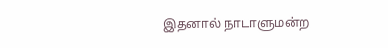இதனால் நாடாளுமன்ற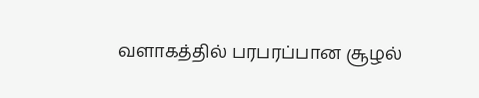வளாகத்தில் பரபரப்பான சூழல்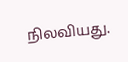நிலவியது.